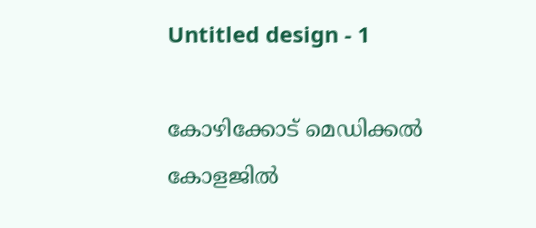Untitled design - 1

കോഴിക്കോട് മെഡിക്കല്‍ കോളജില്‍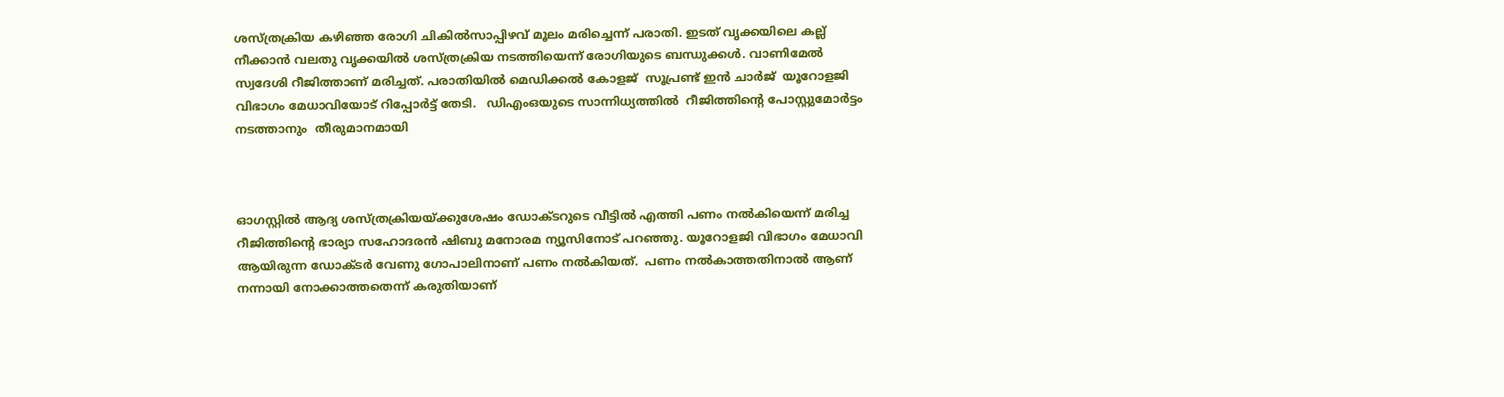ശസ്ത്രക്രിയ കഴിഞ്ഞ രോഗി ചികില്‍സാപ്പിഴവ് മൂലം മരിച്ചെന്ന് പരാതി. ഇടത് വൃക്കയിലെ കല്ല് നീക്കാന്‍ വലതു വൃക്കയില്‍ ശസ്ത്രക്രിയ നടത്തിയെന്ന് രോഗിയുടെ ബന്ധുക്കള്‍. വാണിമേല്‍ സ്വദേശി റീജിത്താണ് മരിച്ചത്. പരാതിയില്‍ മെഡിക്കല്‍ കോള‍ജ്  സൂപ്രണ്ട് ഇന്‍ ചാര്‍ജ്  യൂറോളജി വിഭാഗം മേധാവിയോട് റിപ്പോര്‍ട്ട് തേടി.   ഡിഎംഒയുടെ സാന്നിധ്യത്തില്‍  റീജിത്തിന്റെ പോസ്റ്റുമോര്‍ട്ടം നടത്താനും  തീരുമാനമായി



ഓഗസ്റ്റില്‍ ആദ്യ ശസ്ത്രക്രിയയ്ക്കുശേഷം ഡോക്ടറുടെ വീട്ടിൽ എത്തി പണം നൽകിയെന്ന് മരിച്ച റീജിത്തിന്റെ ഭാര്യാ സഹോദരൻ ഷിബു മനോരമ ന്യൂസിനോട് പറഞ്ഞു. യൂറോളജി വിഭാഗം മേധാവി ആയിരുന്ന ഡോക്ടർ വേണു ഗോപാലിനാണ് പണം നല്‍കിയത്.  പണം നൽകാത്തതിനാൽ ആണ്‌ നന്നായി നോക്കാത്തതെന്ന് കരുതിയാണ്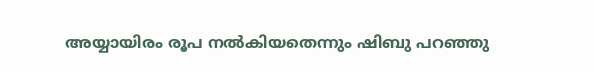അയ്യായിരം രൂപ നൽകിയതെന്നും ഷിബു പറഞ്ഞു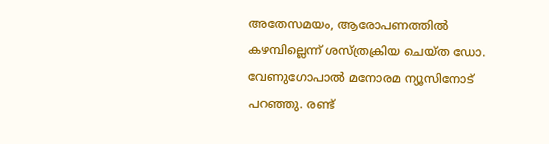അതേസമയം, ആരോപണത്തിൽ കഴമ്പില്ലെന്ന് ശസ്‌ത്രക്രിയ ചെയ്ത ഡോ. വേണുഗോപാൽ മനോരമ ന്യൂസിനോട് പറഞ്ഞു. രണ്ട്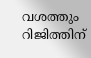വശത്തും റിജിത്തിന്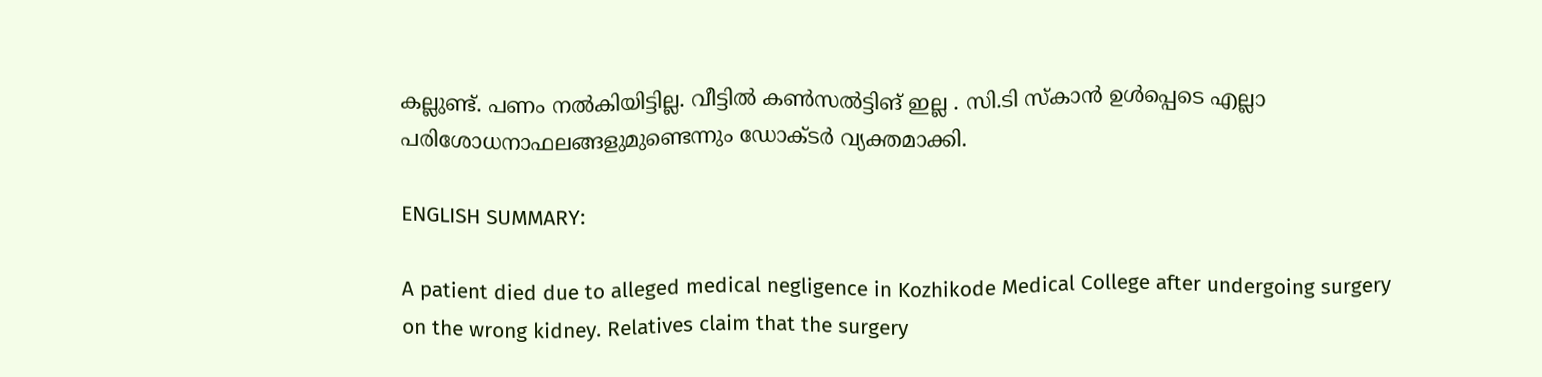കല്ലുണ്ട്. പണം നൽകിയിട്ടില്ല. വീട്ടിൽ കൺസൽട്ടിങ് ഇല്ല . സി.ടി സ്കാൻ ഉൾപ്പെടെ എല്ലാ പരിശോധനാഫലങ്ങളുമുണ്ടെന്നും ഡോക്ടര്‍ വ്യക്തമാക്കി.

ENGLISH SUMMARY:

A patient died due to alleged medical negligence in Kozhikode Medical College after undergoing surgery on the wrong kidney. Relatives claim that the surgery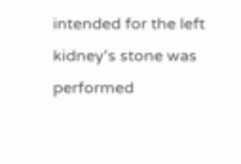intended for the left kidney's stone was performed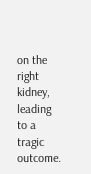on the right kidney, leading to a tragic outcome.